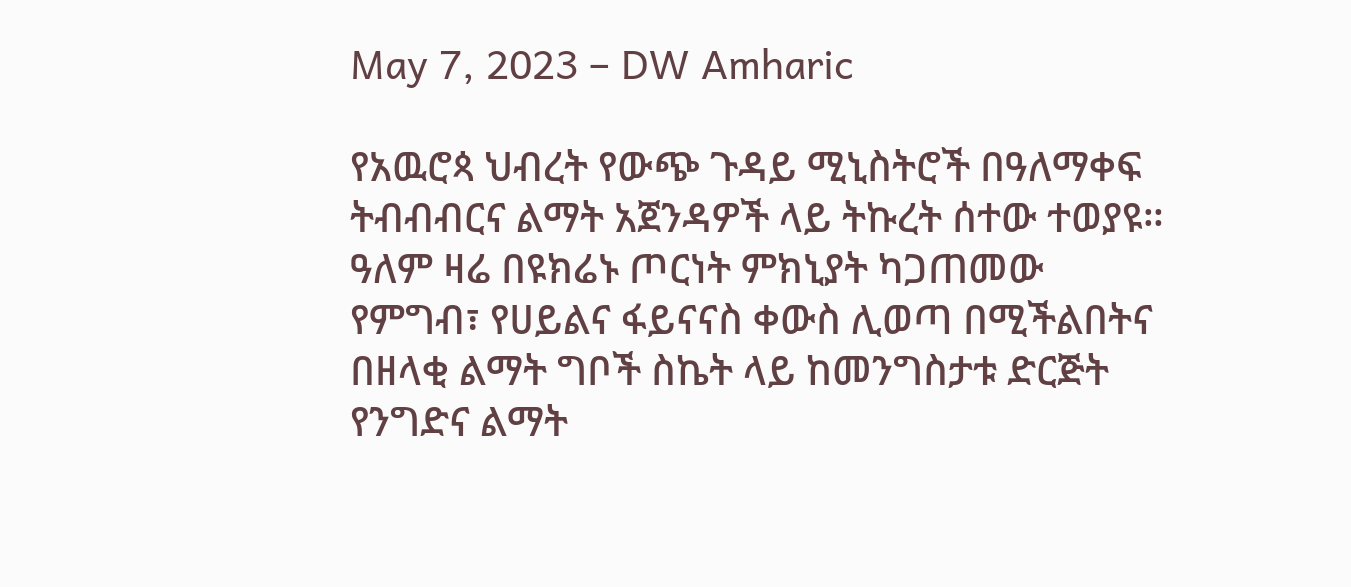May 7, 2023 – DW Amharic

የአዉሮጳ ህብረት የውጭ ጉዳይ ሚኒስትሮች በዓለማቀፍ ትብብብርና ልማት አጀንዳዎች ላይ ትኩረት ሰተው ተወያዩ። ዓለም ዛሬ በዩክሬኑ ጦርነት ምክኒያት ካጋጠመው የምግብ፣ የሀይልና ፋይናናስ ቀውስ ሊወጣ በሚችልበትና በዘላቂ ልማት ግቦች ስኬት ላይ ከመንግስታቱ ድርጅት የንግድና ልማት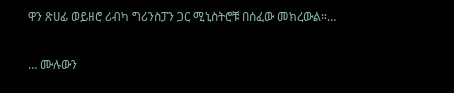ዋን ጽሀፊ ወይዘሮ ሪብካ ግሪንስፓን ጋር ሚኒስትሮቹ በሰፈው መክረውል።…

… ሙሉውን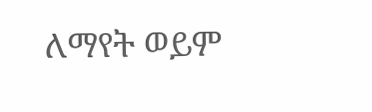ለማየት ወይም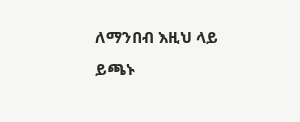ለማንበብ እዚህ ላይ ይጫኑ